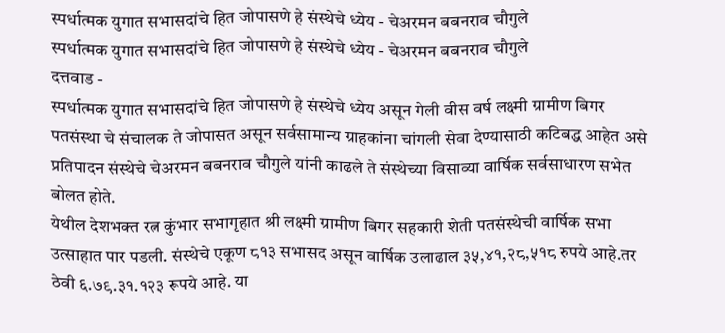स्पर्धात्मक युगात सभासदांचे हित जोपासणे हे संस्थेचे ध्येय - चेअरमन बबनराव चौगुले
स्पर्धात्मक युगात सभासदांचे हित जोपासणे हे संस्थेचे ध्येय - चेअरमन बबनराव चौगुले
दत्तवाड -
स्पर्धात्मक युगात सभासदांचे हित जोपासणे हे संस्थेचे ध्येय असून गेली वीस वर्ष लक्ष्मी ग्रामीण बिगर पतसंस्था चे संचालक ते जोपासत असून सर्वसामान्य ग्राहकांना चांगली सेवा देण्यासाठी कटिबद्ध आहेत असे प्रतिपादन संस्थेचे चेअरमन बबनराव चौगुले यांनी काढले ते संस्थेच्या विसाव्या वार्षिक सर्वसाधारण सभेत बोलत होते.
येथील देशभक्त रत्न कुंभार सभागृहात श्री लक्ष्मी ग्रामीण बिगर सहकारी शेती पतसंस्थेची वार्षिक सभा उत्साहात पार पडली. संस्थेचे एकूण ८१३ सभासद असून वार्षिक उलाढाल ३५,४१,२८,५१८ रुपये आहे.तर ठेवी ६.७९.३१.१२३ रूपये आहे. या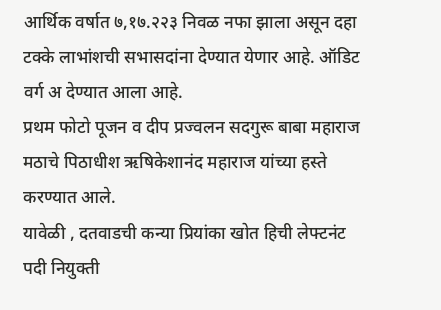आर्थिक वर्षात ७,१७.२२३ निवळ नफा झाला असून दहा टक्के लाभांशची सभासदांना देण्यात येणार आहे. ऑडिट वर्ग अ देण्यात आला आहे.
प्रथम फोटो पूजन व दीप प्रज्वलन सदगुरू बाबा महाराज मठाचे पिठाधीश ऋषिकेशानंद महाराज यांच्या हस्ते करण्यात आले.
यावेळी , दतवाडची कन्या प्रियांका खोत हिची लेफ्टनंट पदी नियुक्ती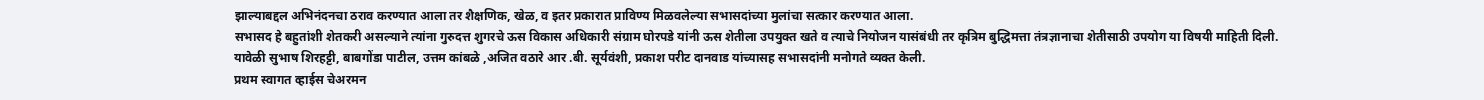झाल्याबद्दल अभिनंदनचा ठराव करण्यात आला तर शैक्षणिक, खेळ, व इतर प्रकारात प्राविण्य मिळवलेल्या सभासदांच्या मुलांचा सत्कार करण्यात आला.
सभासद हे बहुतांशी शेतकरी असल्याने त्यांना गुरुदत्त शुगरचे ऊस विकास अधिकारी संग्राम घोरपडे यांनी ऊस शेतीला उपयुक्त खते व त्याचे नियोजन यासंबंधी तर कृत्रिम बुद्धिमत्ता तंत्रज्ञानाचा शेतीसाठी उपयोग या विषयी माहिती दिली.
यावेळी सुभाष शिरहट्टी, बाबगोंडा पाटील, उत्तम कांबळे ,अजित वठारे आर .बी. सूर्यवंशी, प्रकाश परीट दानवाड यांच्यासह सभासदांनी मनोगते व्यक्त केली.
प्रथम स्वागत व्हाईस चेअरमन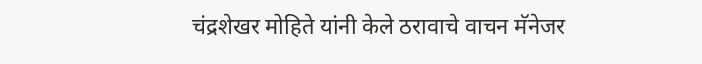चंद्रशेखर मोहिते यांनी केले ठरावाचे वाचन मॅनेजर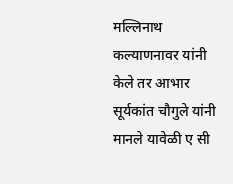मल्लिनाथ कल्याणनावर यांनी केले तर आभार सूर्यकांत चौगुले यांनी मानले यावेळी ए सी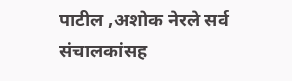पाटील ,अशोक नेरले सर्व संचालकांसह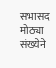सभासद मोठ्या संख्येने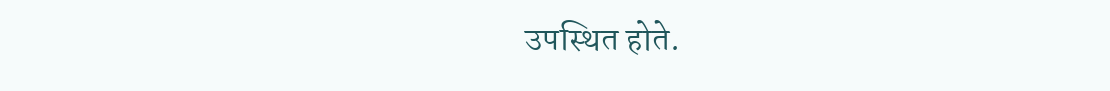उपस्थित होते.